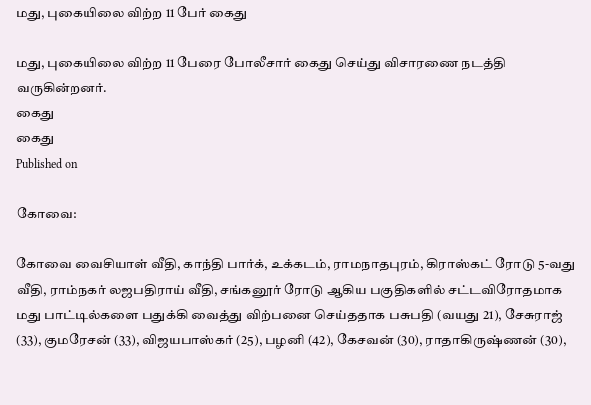மது, புகையிலை விற்ற 11 பேர் கைது

மது, புகையிலை விற்ற 11 பேரை போலீசார் கைது செய்து விசாரணை நடத்தி வருகின்றனர்.
கைது
கைது
Published on

கோவை:

கோவை வைசியாள் வீதி, காந்தி பார்க், உக்கடம், ராமநாதபுரம், கிராஸ்கட் ரோடு 5-வது வீதி, ராம்நகர் லஜபதிராய் வீதி, சங்கனூர் ரோடு ஆகிய பகுதிகளில் சட்டவிரோதமாக மது பாட்டில்களை பதுக்கி வைத்து விற்பனை செய்ததாக பசுபதி (வயது 21), சேசுராஜ் (33), குமரேசன் (33), விஜயபாஸ்கர் (25), பழனி (42), கேசவன் (30), ராதாகிருஷ்ணன் (30),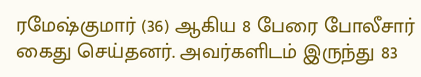ரமேஷ்குமார் (36) ஆகிய 8 பேரை போலீசார் கைது செய்தனர். அவர்களிடம் இருந்து 83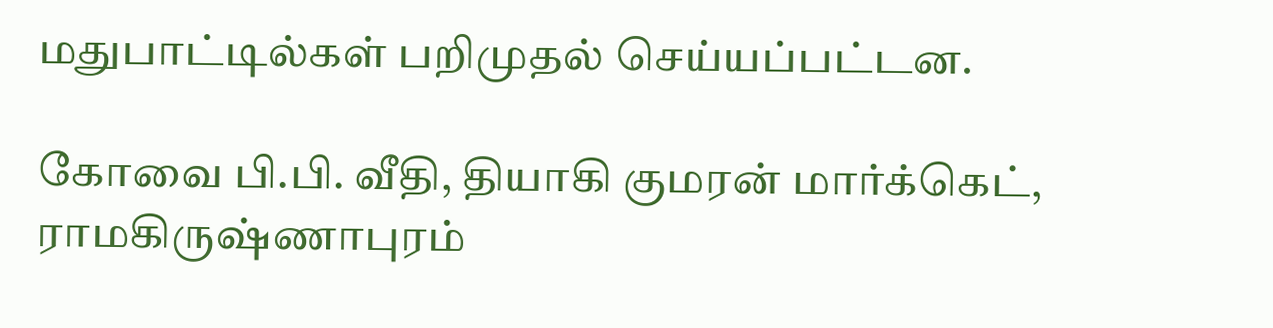மதுபாட்டில்கள் பறிமுதல் செய்யப்பட்டன.

கோவை பி.பி. வீதி, தியாகி குமரன் மார்க்கெட், ராமகிருஷ்ணாபுரம்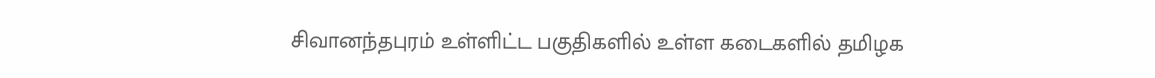சிவானந்தபுரம் உள்ளிட்ட பகுதிகளில் உள்ள கடைகளில் தமிழக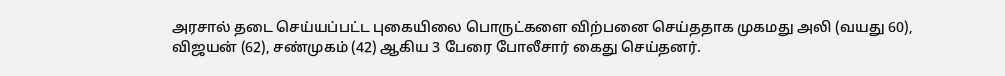அரசால் தடை செய்யப்பட்ட புகையிலை பொருட்களை விற்பனை செய்ததாக முகமது அலி (வயது 60), விஜயன் (62), சண்முகம் (42) ஆகிய 3 பேரை போலீசார் கைது செய்தனர்.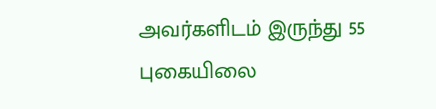அவர்களிடம் இருந்து 55 புகையிலை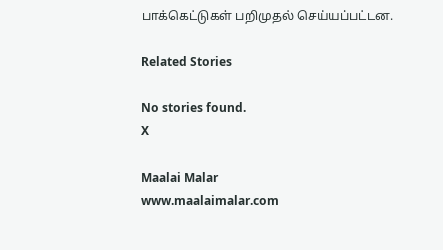பாக்கெட்டுகள் பறிமுதல் செய்யப்பட்டன.

Related Stories

No stories found.
X

Maalai Malar
www.maalaimalar.com